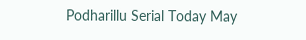Podharillu Serial Today May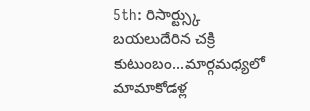5th: రిసార్ట్స్కు బయలుదేరిన చక్రి కుటుంబం...మార్గమధ్యలో మామాకోడళ్ల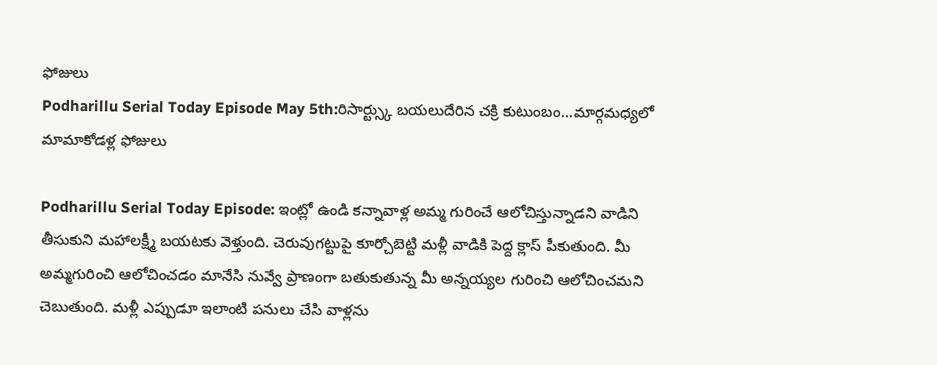ఫోజులు
Podharillu Serial Today Episode May 5th:రిసార్ట్స్కు బయలుదేరిన చక్రి కుటుంబం...మార్గమధ్యలో మామాకోడళ్ల ఫోజులు

Podharillu Serial Today Episode: ఇంట్లో ఉండి కన్నావాళ్ల అమ్మ గురించే ఆలోచిస్తున్నాడని వాడిని తీసుకుని మహాలక్ష్మీ బయటకు వెళ్తుంది. చెరువుగట్టుపై కూర్చోబెట్టి మళ్లీ వాడికి పెద్ద క్లాస్ పీకుతుంది. మీ అమ్మగురించి ఆలోచించడం మానేసి నువ్వే ప్రాణంగా బతుకుతున్న మీ అన్నయ్యల గురించి ఆలోచించమని చెబుతుంది. మళ్లీ ఎప్పుడూ ఇలాంటి పనులు చేసి వాళ్లను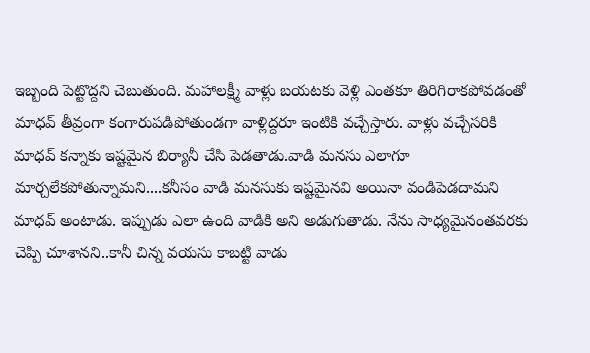ఇబ్బంది పెట్టొద్దని చెబుతుంది. మహాలక్ష్మీ వాళ్లు బయటకు వెళ్లి ఎంతకూ తిరిగిరాకపోవడంతో మాధవ్ తీవ్రంగా కంగారుపడిపోతుండగా వాళ్లిద్దరూ ఇంటికి వచ్చేస్తారు. వాళ్లు వచ్చేసరికి మాధవ్ కన్నాకు ఇష్టమైన బిర్యానీ చేసి పెడతాడు.వాడి మనసు ఎలాగూ మార్చలేకపోతున్నామని....కనీసం వాడి మనసుకు ఇష్టమైనవి అయినా వండిపెడదామని మాధవ్ అంటాడు. ఇప్పుడు ఎలా ఉంది వాడికి అని అడుగుతాడు. నేను సాధ్యమైనంతవరకు చెప్పి చూశానని..కానీ చిన్న వయసు కాబట్టి వాడు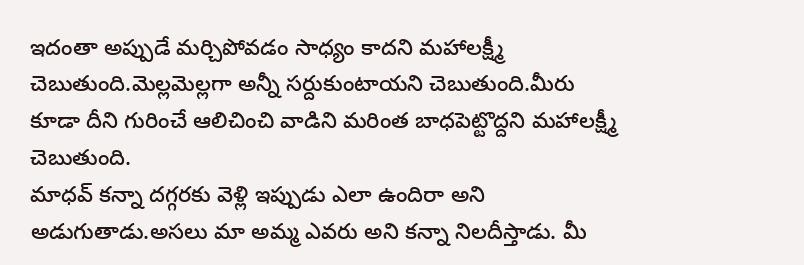ఇదంతా అప్పుడే మర్చిపోవడం సాధ్యం కాదని మహాలక్ష్మీ చెబుతుంది.మెల్లమెల్లగా అన్నీ సర్దుకుంటాయని చెబుతుంది.మీరు కూడా దీని గురించే ఆలిచించి వాడిని మరింత బాధపెట్టొద్దని మహాలక్ష్మీ చెబుతుంది.
మాధవ్ కన్నా దగ్గరకు వెళ్లి ఇప్పుడు ఎలా ఉందిరా అని అడుగుతాడు.అసలు మా అమ్మ ఎవరు అని కన్నా నిలదీస్తాడు. మీ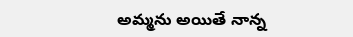అమ్మను అయితే నాన్న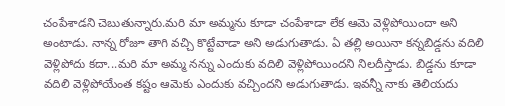చంపేశాడని చెబుతున్నారు.మరి మా అమ్మను కూడా చంపేశాడా లేక ఆమె వెళ్లిపోయిందా అని అంటాడు. నాన్న రోజూ తాగి వచ్చి కొట్టేవాడా అని అడుగుతాడు. ఏ తల్లి అయినా కన్నబిడ్డను వదిలి వెళ్లిపోదు కదా...మరి మా అమ్మ నన్ను ఎందుకు వదిలి వెళ్లిపోయిందని నిలదీస్తాడు. బిడ్డను కూడా వదిలి వెళ్లిపోయేంత కష్టం ఆమెకు ఎందుకు వచ్చిందని అడుగుతాడు. ఇవన్నీ నాకు తెలియదు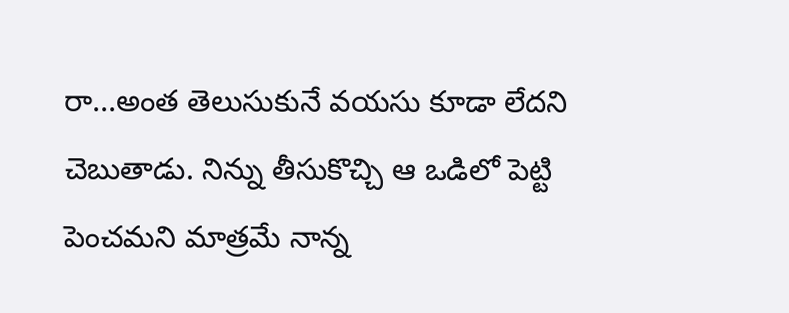రా...అంత తెలుసుకునే వయసు కూడా లేదని చెబుతాడు. నిన్ను తీసుకొచ్చి ఆ ఒడిలో పెట్టి పెంచమని మాత్రమే నాన్న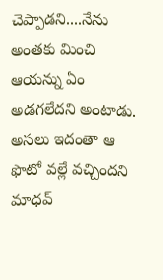చెప్పాడని....నేను అంతకు మించి ఆయన్ను ఏం అడగలేదని అంటాడు. అసలు ఇదంతా ఆ ఫొటో వల్లే వచ్చిందని మాధవ్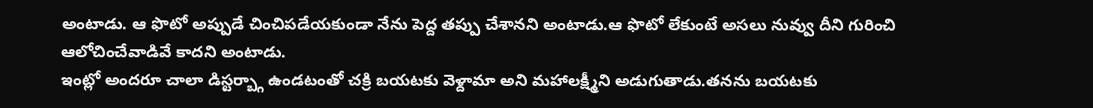అంటాడు. ఆ ఫొటో అప్పుడే చించిపడేయకుండా నేను పెద్ద తప్పు చేశానని అంటాడు.ఆ ఫొటో లేకుంటే అసలు నువ్వు దీని గురించి ఆలోచించేవాడివే కాదని అంటాడు.
ఇంట్లో అందరూ చాలా డిస్టర్బ్గా ఉండటంతో చక్రి బయటకు వెళ్దామా అని మహాలక్ష్మీని అడుగుతాడు.తనను బయటకు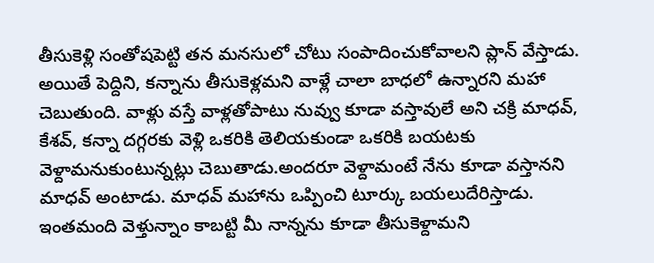తీసుకెళ్లి సంతోషపెట్టి తన మనసులో చోటు సంపాదించుకోవాలని ప్లాన్ వేస్తాడు. అయితే పెద్దిని, కన్నాను తీసుకెళ్లమని వాళ్లే చాలా బాధలో ఉన్నారని మహా చెబుతుంది. వాళ్లు వస్తే వాళ్లతోపాటు నువ్వు కూడా వస్తావులే అని చక్రి మాధవ్, కేశవ్, కన్నా దగ్గరకు వెళ్లి ఒకరికి తెలియకుండా ఒకరికి బయటకు వెళ్దామనుకుంటున్నట్లు చెబుతాడు.అందరూ వెళ్దామంటే నేను కూడా వస్తానని మాధవ్ అంటాడు. మాధవ్ మహాను ఒప్పించి టూర్కు బయలుదేరిస్తాడు. ఇంతమంది వెళ్తున్నాం కాబట్టి మీ నాన్నను కూడా తీసుకెళ్దామని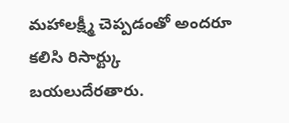మహాలక్ష్మీ చెప్పడంతో అందరూ కలిసి రిసార్ట్కు బయలుదేరతారు.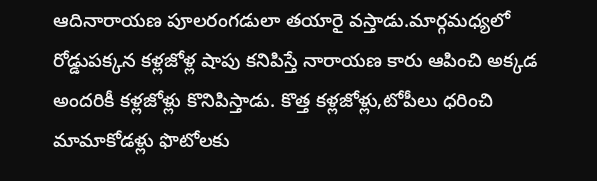ఆదినారాయణ పూలరంగడులా తయారై వస్తాడు.మార్గమధ్యలో రోడ్డుపక్కన కళ్లజోళ్ల షాపు కనిపిస్తే నారాయణ కారు ఆపించి అక్కడ అందరికీ కళ్లజోళ్లు కొనిపిస్తాడు. కొత్త కళ్లజోళ్లు,టోపీలు ధరించి మామాకోడళ్లు ఫొటోలకు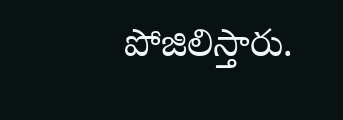పోజిలిస్తారు.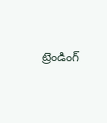ట్రెండింగ్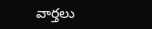వార్తలు